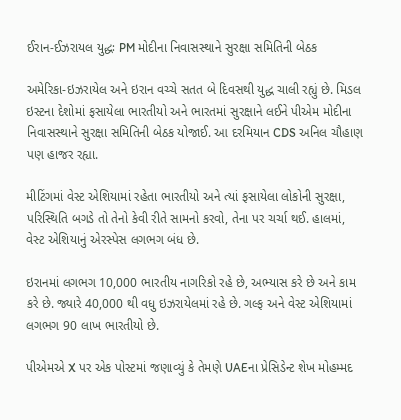ઈરાન-ઈઝરાયલ યુદ્ધઃ PM મોદીના નિવાસસ્થાને સુરક્ષા સમિતિની બેઠક

અમેરિકા-ઇઝરાયેલ અને ઇરાન વચ્ચે સતત બે દિવસથી યુદ્ધ ચાલી રહ્યું છે. મિડલ ઇસ્ટના દેશોમાં ફસાયેલા ભારતીયો અને ભારતમાં સુરક્ષાને લઈને પીએમ મોદીના નિવાસસ્થાને સુરક્ષા સમિતિની બેઠક યોજાઈ. આ દરમિયાન CDS અનિલ ચૌહાણ પણ હાજર રહ્યા.

મીટિંગમાં વેસ્ટ એશિયામાં રહેતા ભારતીયો અને ત્યાં ફસાયેલા લોકોની સુરક્ષા, પરિસ્થિતિ બગડે તો તેનો કેવી રીતે સામનો કરવો, તેના પર ચર્ચા થઈ. હાલમાં, વેસ્ટ એશિયાનું એરસ્પેસ લગભગ બંધ છે.

ઇરાનમાં લગભગ 10,000 ભારતીય નાગરિકો રહે છે, અભ્યાસ કરે છે અને કામ કરે છે. જ્યારે 40,000 થી વધુ ઇઝરાયેલમાં રહે છે. ગલ્ફ અને વેસ્ટ એશિયામાં લગભગ 90 લાખ ભારતીયો છે.

પીએમએ X પર એક પોસ્ટમાં જણાવ્યું કે તેમણે UAEના પ્રેસિડેન્ટ શેખ મોહમ્મદ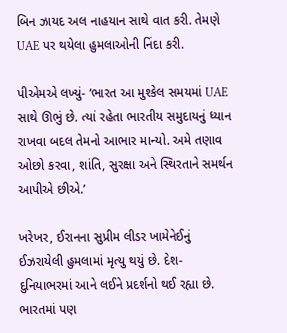બિન ઝાયદ અલ નાહયાન સાથે વાત કરી. તેમણે UAE પર થયેલા હુમલાઓની નિંદા કરી.

પીએમએ લખ્યું- ‘ભારત આ મુશ્કેલ સમયમાં UAE સાથે ઊભું છે. ત્યાં રહેતા ભારતીય સમુદાયનું ધ્યાન રાખવા બદલ તેમનો આભાર માન્યો. અમે તણાવ ઓછો કરવા, શાંતિ, સુરક્ષા અને સ્થિરતાને સમર્થન આપીએ છીએ.’

ખરેખર, ઈરાનના સુપ્રીમ લીડર ખામેનેઈનું ઈઝરાયેલી હુમલામાં મૃત્યુ થયું છે. દેશ-દુનિયાભરમાં આને લઈને પ્રદર્શનો થઈ રહ્યા છે. ભારતમાં પણ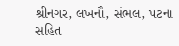શ્રીનગર, લખનૌ, સંભલ, પટના સહિત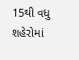15થી વધુ શહેરોમાં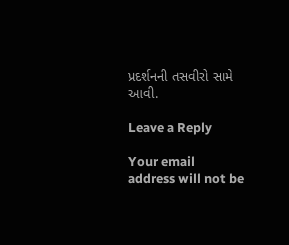પ્રદર્શનની તસવીરો સામે આવી.

Leave a Reply

Your email address will not be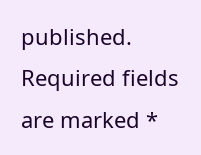published. Required fields are marked *